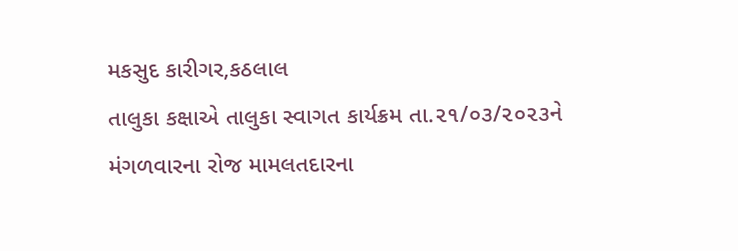મકસુદ કારીગર,કઠલાલ
તાલુકા કક્ષાએ તાલુકા સ્વાગત કાર્યક્રમ તા.૨૧/૦૩/૨૦૨૩ને મંગળવારના રોજ મામલતદારના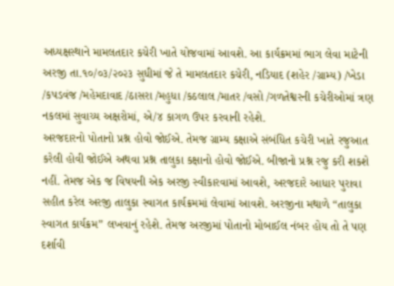અધ્યક્ષસ્થાને મામલતદાર કચેરી ખાતે યોજવામાં આવશે. આ કાર્યક્રમમાં ભાગ લેવા માટેની અરજી તા.૧૦/૦૩/૨૦૨૩ સુધીમાં જે તે મામલતદાર કચેરી, નડિયાદ (શહેર /ગ્રામ્ય) /ખેડા /કપડવંજ /મહેમદાવાદ /ઠાસરા /મહુધા /કઠલાલ /માતર /વસો /ગળતેશ્વરની કચેરીઓમાં ત્રણ નકલમાં સુવાચ્ય અક્ષરોમાં, એ/૪ કાગળ ઉપર કરવાની રહેશે.
અરજદારનો પોતાનો પ્રશ્ન હોવો જોઈએ. તેમજ ગ્રામ્ય કક્ષાએ સંબંધિત કચેરી ખાતે રજુઆત કરેલી હોવી જોઈએ અથવા પ્રશ્ન તાલુકા કક્ષાનો હોવો જોઈએ. બીજાનો પ્રશ્ન રજુ કરી શકશે નહીં. તેમજ એક જ વિષયની એક અરજી સ્વીકારવામાં આવશે, અરજદારે આધાર પુરાવા સહીત કરેલ અરજી તાલુકા સ્વાગત કાર્યક્રમમાં લેવામાં આવશે. અરજીના મથાળે “તાલુકા સ્વાગત કાર્યક્રમ” લખવાનું રહેશે. તેમજ અરજીમાં પોતાનો મોબાઈલ નંબર હોય તો તે પણ દર્શાવી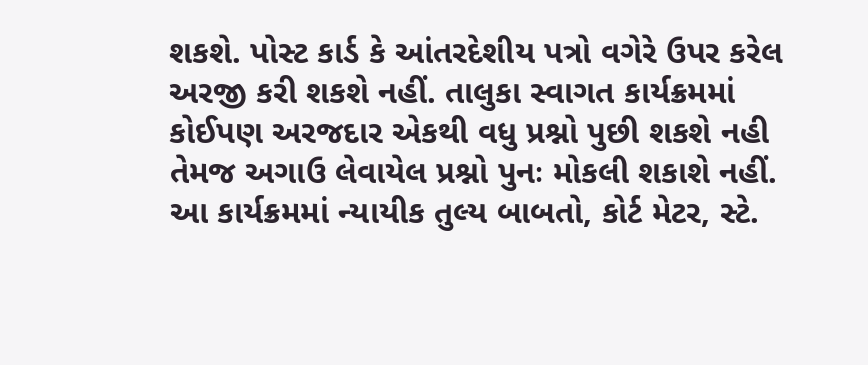શકશે. પોસ્ટ કાર્ડ કે આંતરદેશીય પત્રો વગેરે ઉપર કરેલ અરજી કરી શકશે નહીં. તાલુકા સ્વાગત કાર્યક્રમમાં કોઈપણ અરજદાર એકથી વધુ પ્રશ્નો પુછી શકશે નહી તેમજ અગાઉ લેવાયેલ પ્રશ્નો પુનઃ મોકલી શકાશે નહીં.
આ કાર્યક્રમમાં ન્યાયીક તુલ્ય બાબતો, કોર્ટ મેટર, સ્ટે.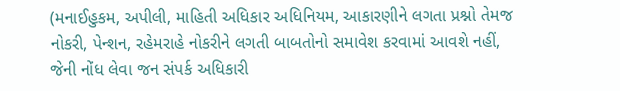(મનાઈહુકમ, અપીલી, માહિતી અધિકાર અધિનિયમ, આકારણીને લગતા પ્રશ્નો તેમજ નોકરી, પેન્શન, રહેમરાહે નોકરીને લગતી બાબતોનો સમાવેશ કરવામાં આવશે નહીં, જેની નોંધ લેવા જન સંપર્ક અધિકારી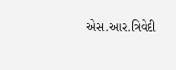એસ.આર.ત્રિવેદી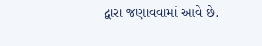દ્વારા જણાવવામાં આવે છે.